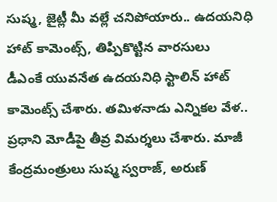సుష్మ, జైట్లీ మీ వల్లే చనిపోయారు.. ఉదయనిధి హాట్ కామెంట్స్, తిప్పికొట్టిన వారసులు
డీఎంకే యువనేత ఉదయనిధి స్టాలిన్ హాట్ కామెంట్స్ చేశారు. తమిళనాడు ఎన్నికల వేళ.. ప్రధాని మోడీపై తీవ్ర విమర్శలు చేశారు. మాజీ కేంద్రమంత్రులు సుష్మ స్వరాజ్, అరుణ్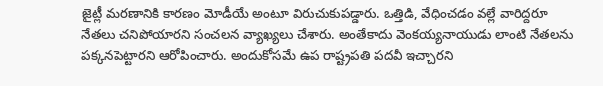జైట్లీ మరణానికి కారణం మోడీయే అంటూ విరుచుకుపడ్డారు. ఒత్తిడి, వేధించడం వల్లే వారిద్దరూ నేతలు చనిపోయారని సంచలన వ్యాఖ్యలు చేశారు. అంతేకాదు వెంకయ్యనాయుడు లాంటి నేతలను పక్కనపెట్టారని ఆరోపించారు. అందుకోసమే ఉప రాష్ట్రపతి పదవీ ఇచ్చారని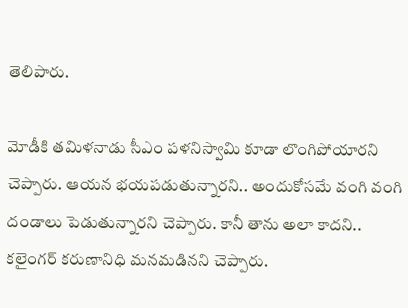తెలిపారు.

మోడీకి తమిళనాడు సీఎం పళనిస్వామి కూడా లొంగిపోయారని చెప్పారు. ఆయన భయపడుతున్నారని.. అందుకోసమే వంగి వంగి దండాలు పెడుతున్నారని చెప్పారు. కానీ తాను అలా కాదని.. కలైంగర్ కరుణానిధి మనమడినని చెప్పారు.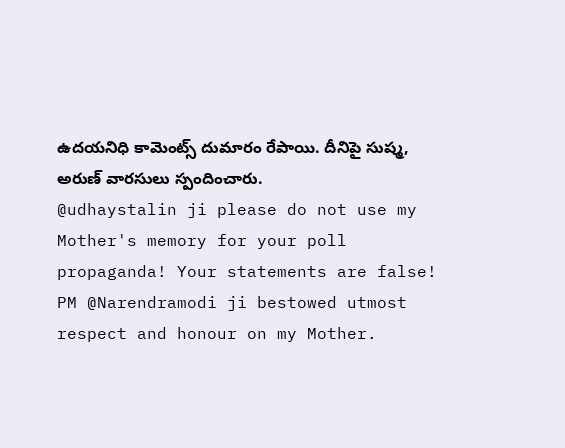ఉదయనిధి కామెంట్స్ దుమారం రేపాయి. దీనిపై సుష్మ, అరుణ్ వారసులు స్పందించారు.
@udhaystalin ji please do not use my Mother's memory for your poll propaganda! Your statements are false! PM @Narendramodi ji bestowed utmost respect and honour on my Mother.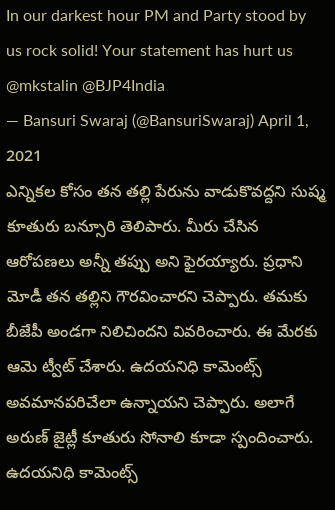In our darkest hour PM and Party stood by us rock solid! Your statement has hurt us @mkstalin @BJP4India
— Bansuri Swaraj (@BansuriSwaraj) April 1, 2021
ఎన్నికల కోసం తన తల్లి పేరును వాడుకొవద్దని సుష్మ కూతురు బన్సూరి తెలిపారు. మీరు చేసిన ఆరోపణలు అన్నీ తప్పు అని ఫైరయ్యారు. ప్రధాని మోడీ తన తల్లిని గౌరవించారని చెప్పారు. తమకు బీజేపీ అండగా నిలిచిందని వివరించారు. ఈ మేరకు ఆమె ట్వీట్ చేశారు. ఉదయనిధి కామెంట్స్ అవమానపరిచేలా ఉన్నాయని చెప్పారు. అలాగే అరుణ్ జైట్లీ కూతురు సోనాలి కూడా స్పందించారు. ఉదయనిధి కామెంట్స్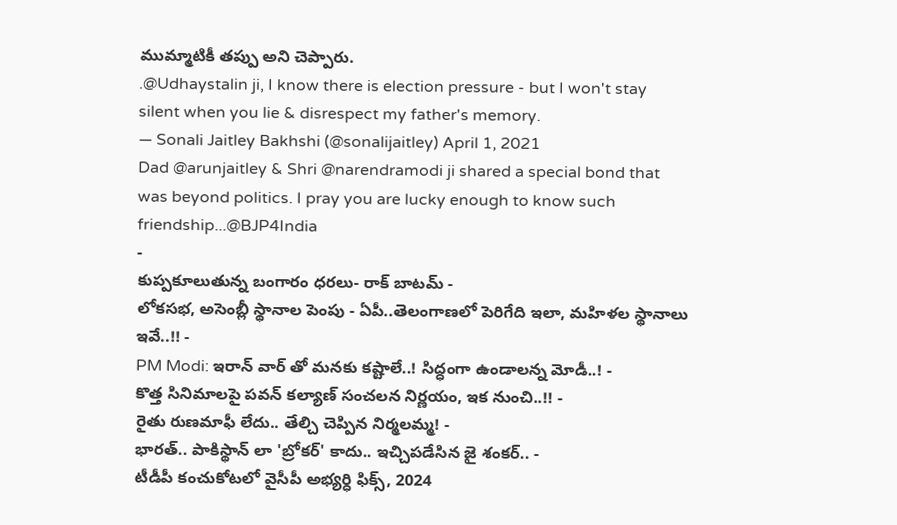ముమ్మాటికీ తప్పు అని చెప్పారు.
.@Udhaystalin ji, I know there is election pressure - but I won't stay silent when you lie & disrespect my father's memory.
— Sonali Jaitley Bakhshi (@sonalijaitley) April 1, 2021
Dad @arunjaitley & Shri @narendramodi ji shared a special bond that was beyond politics. I pray you are lucky enough to know such friendship...@BJP4India
-
కుప్పకూలుతున్న బంగారం ధరలు- రాక్ బాటమ్ -
లోకసభ, అసెంబ్లీ స్థానాల పెంపు - ఏపీ..తెలంగాణలో పెరిగేది ఇలా, మహిళల స్థానాలు ఇవే..!! -
PM Modi: ఇరాన్ వార్ తో మనకు కష్టాలే..! సిద్ధంగా ఉండాలన్న మోడీ..! -
కొత్త సినిమాలపై పవన్ కల్యాణ్ సంచలన నిర్ణయం, ఇక నుంచి..!! -
రైతు రుణమాఫీ లేదు.. తేల్చి చెప్పిన నిర్మలమ్మ! -
భారత్.. పాకిస్థాన్ లా 'బ్రోకర్' కాదు.. ఇచ్చిపడేసిన జై శంకర్.. -
టీడీపీ కంచుకోటలో వైసీపీ అభ్యర్ధి ఫిక్స్, 2024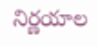నిర్ణయాల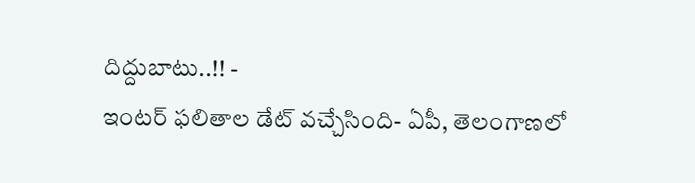దిద్దుబాటు..!! -
ఇంటర్ ఫలితాల డేట్ వచ్చేసింది- ఏపీ, తెలంగాణలో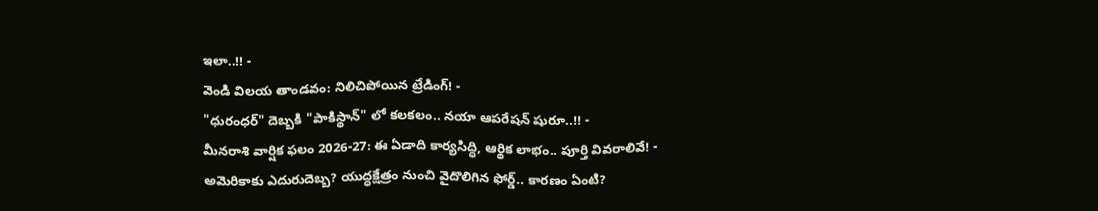ఇలా..!! -
వెండి విలయ తాండవం: నిలిచిపోయిన ట్రేడింగ్! -
"ధురంధర్" దెబ్బకి "పాకిస్థాన్" లో కలకలం.. నయా ఆపరేషన్ షురూ..!! -
మీనరాశి వార్షిక ఫలం 2026-27: ఈ ఏడాది కార్యసిద్ధి, ఆర్థిక లాభం.. పూర్తి వివరాలివే! -
అమెరికాకు ఎదురుదెబ్బ? యుద్ధక్షేత్రం నుంచి వైదొలిగిన ఫోర్డ్.. కారణం ఏంటి?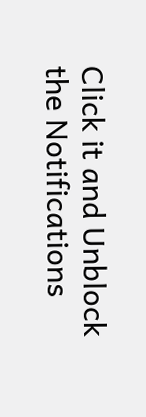Click it and Unblock the Notifications